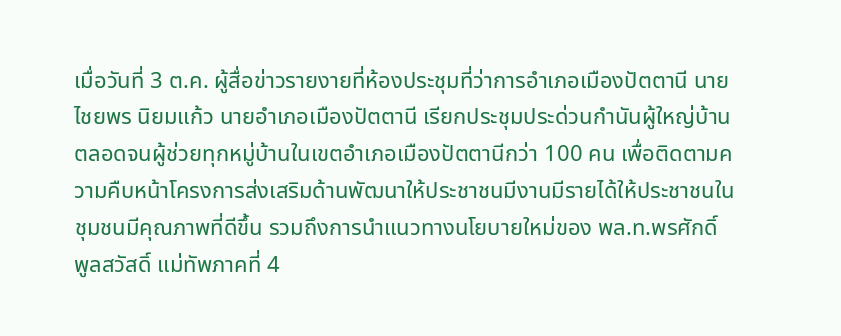เมื่อวันที่ 3 ต.ค. ผู้สื่อข่าวรายงายที่ห้องประชุมที่ว่าการอำเภอเมืองปัตตานี นายไชยพร นิยมแก้ว นายอำเภอเมืองปัตตานี เรียกประชุมประด่วนกำนันผู้ใหญ่บ้าน ตลอดจนผู้ช่วยทุกหมู่บ้านในเขตอำเภอเมืองปัตตานีกว่า 100 คน เพื่อติดตามความคืบหน้าโครงการส่งเสริมด้านพัฒนาให้ประชาชนมีงานมีรายได้ให้ประชาชนในชุมชนมีคุณภาพที่ดีขึ้น รวมถึงการนำแนวทางนโยบายใหม่ของ พล.ท.พรศักดิ์ พูลสวัสดิ์ แม่ทัพภาคที่ 4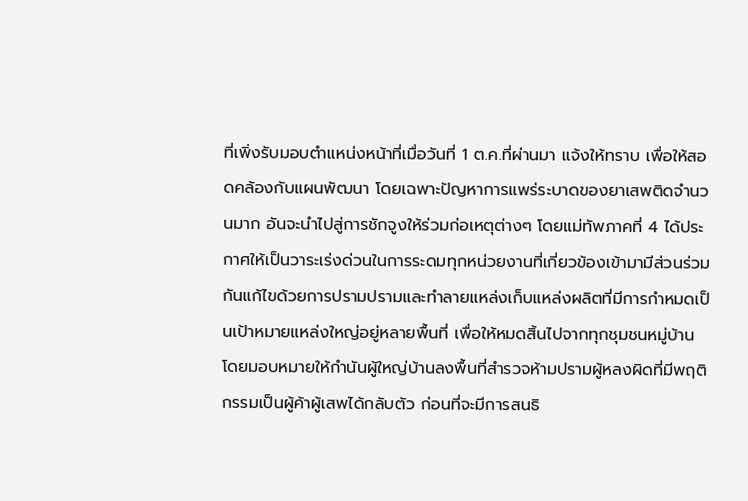ที่เพิ่งรับมอบตำแหน่งหน้าที่เมื่อวันที่ 1 ต.ค.ที่ผ่านมา แจ้งให้ทราบ เพื่อให้สอดคล้องกับแผนพัฒนา โดยเฉพาะปัญหาการแพร่ระบาดของยาเสพติดจำนวนมาก อันจะนำไปสู่การชักจูงให้ร่วมก่อเหตุต่างๆ โดยแม่ทัพภาคที่ 4 ได้ประกาศให้เป็นวาระเร่งด่วนในการระดมทุกหน่วยงานที่เกี่ยวข้องเข้ามามีส่วนร่วมกันแก้ไขด้วยการปรามปรามและทำลายแหล่งเก็บแหล่งผลิตที่มีการกำหมดเป็นเป้าหมายแหล่งใหญ่อยู่หลายพื้นที่ เพื่อให้หมดสิ้นไปจากทุกชุมชนหมู่บ้าน โดยมอบหมายให้กำนันผู้ใหญ่บ้านลงพื้นที่สำรวจห้ามปรามผู้หลงผิดที่มีพฤติกรรมเป็นผู้ค้าผู้เสพได้กลับตัว ก่อนที่จะมีการสนธิ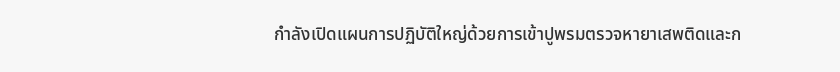กำลังเปิดแผนการปฏิบัติใหญ่ด้วยการเข้าปูพรมตรวจหายาเสพติดและก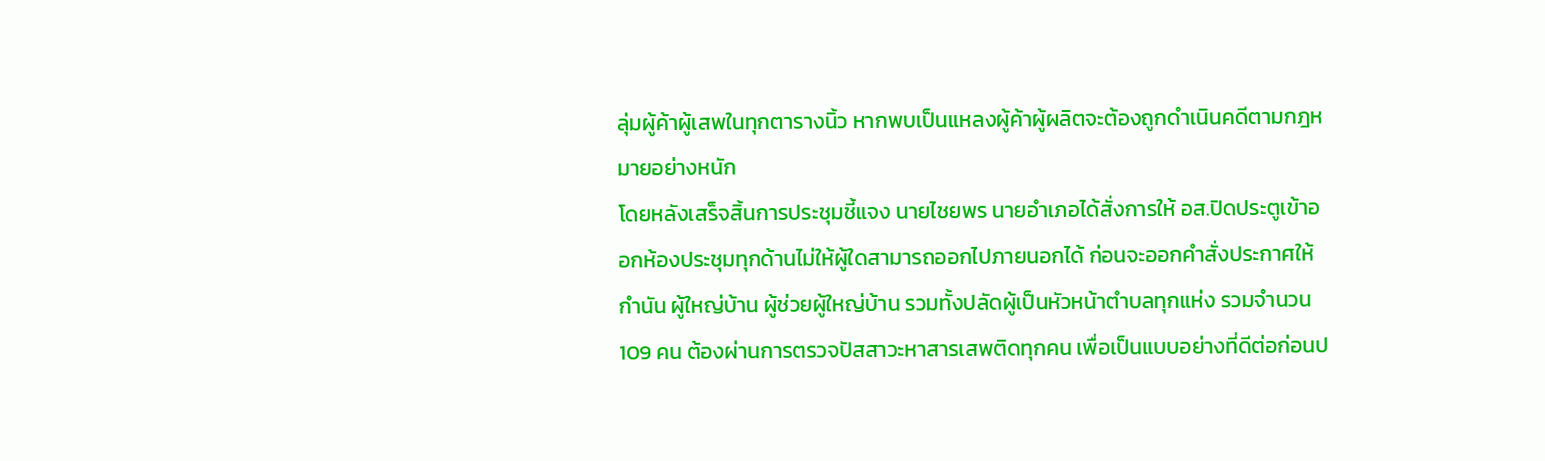ลุ่มผู้ค้าผู้เสพในทุกตารางนิ้ว หากพบเป็นแหลงผู้ค้าผู้ผลิตจะต้องถูกดำเนินคดีตามกฎหมายอย่างหนัก
โดยหลังเสร็จสิ้นการประชุมชี้แจง นายไชยพร นายอำเภอได้สั่งการให้ อส.ปิดประตูเข้าออกห้องประชุมทุกด้านไม่ให้ผู้ใดสามารถออกไปภายนอกได้ ก่อนจะออกคำสั่งประกาศให้กำนัน ผู้ใหญ่บ้าน ผู้ช่วยผู้ใหญ่บ้าน รวมทั้งปลัดผู้เป็นหัวหน้าตำบลทุกแห่ง รวมจำนวน 109 คน ต้องผ่านการตรวจปัสสาวะหาสารเสพติดทุกคน เพื่อเป็นแบบอย่างที่ดีต่อก่อนป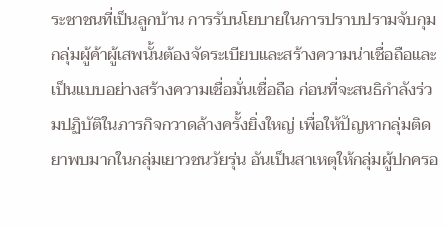ระชาชนที่เป็นลูกบ้าน การรับนโยบายในการปราบปรามจับกุมกลุ่มผู้ค้าผู้เสพนั้นต้องจัดระเบียบและสร้างความน่าเชื่อถือและเป็นแบบอย่างสร้างความเชื่อมั่นเชื่อถือ ก่อนที่จะสนธิกำลังร่วมปฏิบัติในภารกิจกวาดล้างครั้งยิ่งใหญ่ เพื่อให้ปัญหากลุ่มติดยาพบมากในกลุ่มเยาวชนวัยรุ่น อันเป็นสาเหตุให้กลุ่มผู้ปกครอ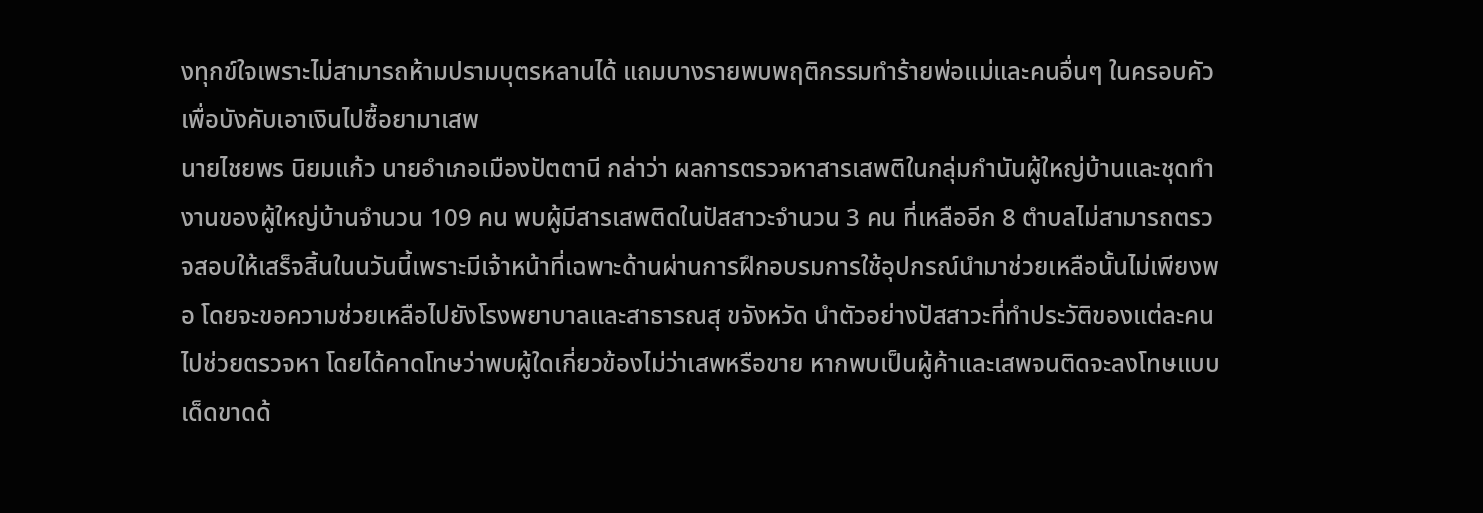งทุกข์ใจเพราะไม่สามารถห้ามปรามบุตรหลานได้ แถมบางรายพบพฤติกรรมทำร้ายพ่อแม่และคนอื่นๆ ในครอบคัวเพื่อบังคับเอาเงินไปซื้อยามาเสพ
นายไชยพร นิยมแก้ว นายอำเภอเมืองปัตตานี กล่าว่า ผลการตรวจหาสารเสพติในกลุ่มกำนันผู้ใหญ่บ้านและชุดทำงานของผู้ใหญ่บ้านจำนวน 109 คน พบผู้มีสารเสพติดในปัสสาวะจำนวน 3 คน ที่เหลืออีก 8 ตำบลไม่สามารถตรวจสอบให้เสร็จสิ้นในนวันนี้เพราะมีเจ้าหน้าที่เฉพาะด้านผ่านการฝึกอบรมการใช้อุปกรณ์นำมาช่วยเหลือนั้นไม่เพียงพอ โดยจะขอความช่วยเหลือไปยังโรงพยาบาลและสาธารณสุ ขจังหวัด นำตัวอย่างปัสสาวะที่ทำประวัติของแต่ละคนไปช่วยตรวจหา โดยได้คาดโทษว่าพบผู้ใดเกี่ยวข้องไม่ว่าเสพหรือขาย หากพบเป็นผู้ค้าและเสพจนติดจะลงโทษแบบเด็ดขาดด้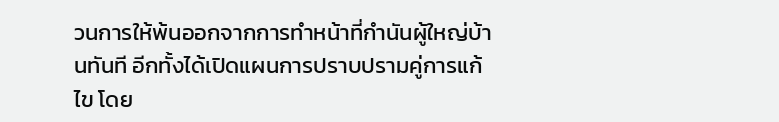วนการให้พ้นออกจากการทำหน้าที่กำนันผู้ใหญ่บ้านทันที อีกทั้งได้เปิดแผนการปราบปรามคู่การแก้ไข โดย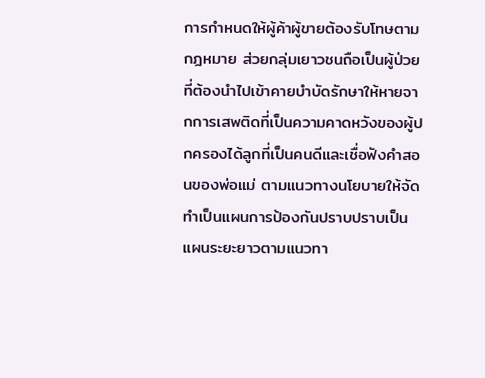การกำหนดให้ผู้ค้าผู้ขายต้องรับโทษตามกฎหมาย ส่วยกลุ่มเยาวชนถือเป็นผู้ป่วยที่ต้องนำไปเข้าคายบำบัดรักษาให้หายจากการเสพติดที่เป็นความคาดหวังของผู้ปกครองได้ลูกที่เป็นคนดีและเชื่อฟังคำสอนของพ่อแม่ ตามแนวทางนโยบายให้จัดทำเป็นแผนการป้องกันปราบปราบเป็นแผนระยะยาวตามแนวทา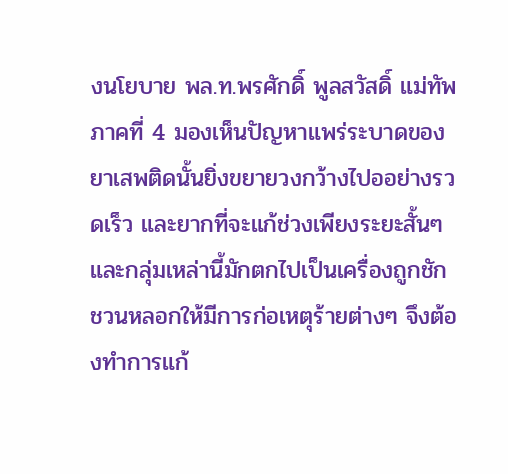งนโยบาย พล.ท.พรศักดิ์ พูลสวัสดิ์ แม่ทัพภาคที่ 4 มองเห็นปัญหาแพร่ระบาดของยาเสพติดนั้นยิ่งขยายวงกว้างไปออย่างรวดเร็ว และยากที่จะแก้ช่วงเพียงระยะสั้นๆ และกลุ่มเหล่านี้มักตกไปเป็นเครื่องถูกชักชวนหลอกให้มีการก่อเหตุร้ายต่างๆ จึงต้องทำการแก้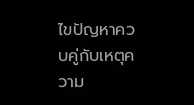ไขปัญหาควบคู่กับเหตุความ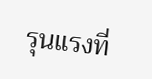รุนแรงที่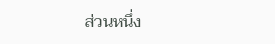ส่วนหนึ่ง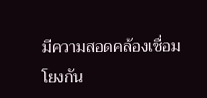มีความสอดคล้องเชื่อมโยงกัน